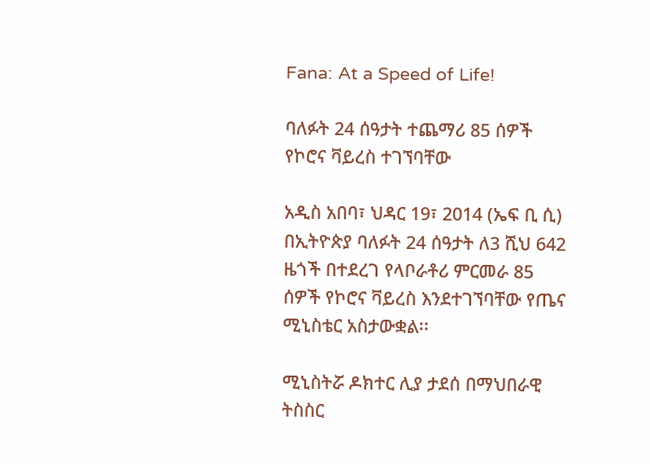Fana: At a Speed of Life!

ባለፉት 24 ሰዓታት ተጨማሪ 85 ሰዎች የኮሮና ቫይረስ ተገኘባቸው

አዲስ አበባ፣ ህዳር 19፣ 2014 (ኤፍ ቢ ሲ) በኢትዮጵያ ባለፉት 24 ሰዓታት ለ3 ሺህ 642 ዜጎች በተደረገ የላቦራቶሪ ምርመራ 85 ሰዎች የኮሮና ቫይረስ እንደተገኘባቸው የጤና ሚኒስቴር አስታውቋል፡፡

ሚኒስትሯ ዶክተር ሊያ ታደሰ በማህበራዊ ትስስር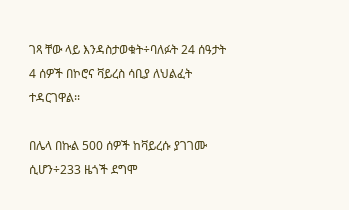ገጻ ቸው ላይ እንዳስታወቁት÷ባለፉት 24 ሰዓታት 4 ሰዎች በኮሮና ቫይረስ ሳቢያ ለህልፈት ተዳርገዋል፡፡

በሌላ በኩል 500 ሰዎች ከቫይረሱ ያገገሙ ሲሆን÷233 ዜጎች ደግሞ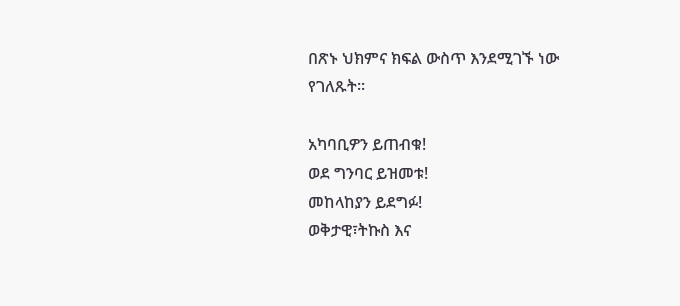በጽኑ ህክምና ክፍል ውስጥ እንደሚገኙ ነው የገለጹት፡፡

አካባቢዎን ይጠብቁ!
ወደ ግንባር ይዝመቱ!
መከላከያን ይደግፉ!
ወቅታዊ፣ትኩስ እና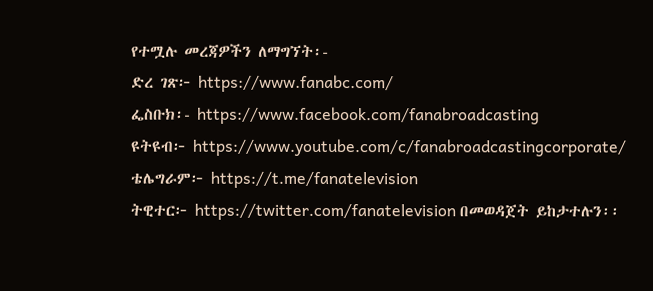የተሟሉ መረጃዎችን ለማግኘት፡-
ድረ ገጽ፦ https://www.fanabc.com/
ፌስቡክ፡- https://www.facebook.com/fanabroadcasting
ዩትዩብ፦ https://www.youtube.com/c/fanabroadcastingcorporate/
ቴሌግራም፦ https://t.me/fanatelevision
ትዊተር፦ https://twitter.com/fanatelevision በመወዳጀት ይከታተሉን፡፡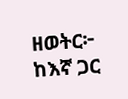ዘወትር፦ ከእኛ ጋር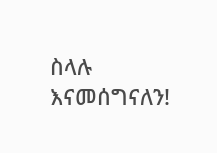ስላሉ እናመሰግናለን!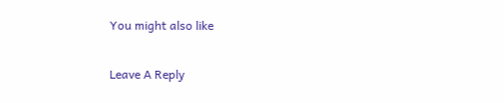You might also like

Leave A Reply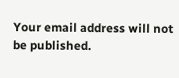Your email address will not be published.